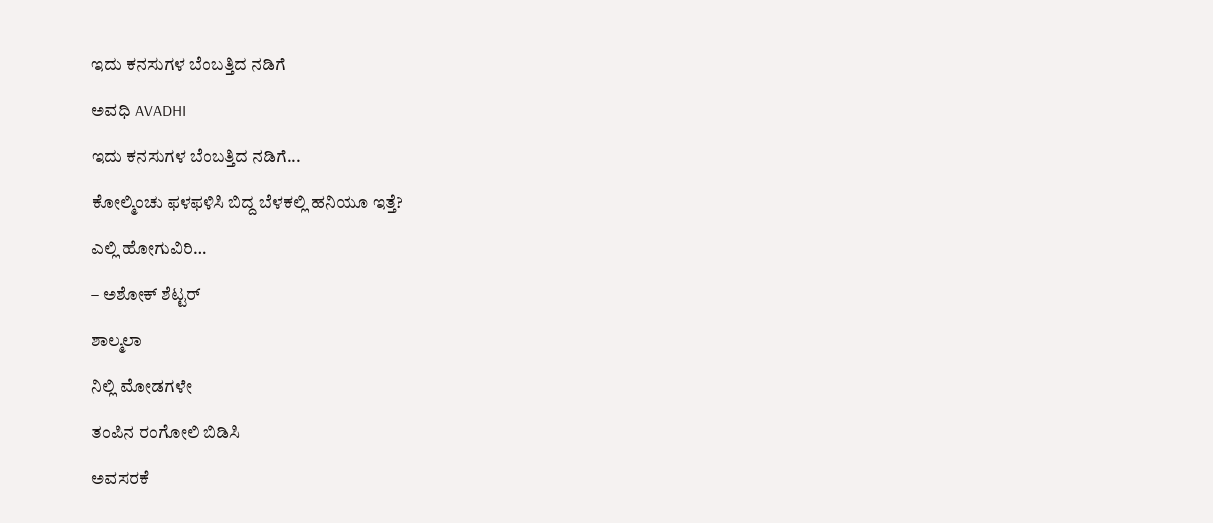ಇದು ಕನಸುಗಳ ಬೆಂಬತ್ತಿದ ನಡಿಗೆ‍

ಅವಧಿ AVADHI

ಇದು ಕನಸುಗಳ ಬೆಂಬತ್ತಿದ ನಡಿಗೆ...

ಕೋಲ್ಮಿಂಚು ಫಳಫಳಿಸಿ ಬಿದ್ದ ಬೆಳಕಲ್ಲಿ ಹನಿಯೂ ಇತ್ತೆ?

ಎಲ್ಲಿ ಹೋಗುವಿರಿ…

– ಅಶೋಕ್ ಶೆಟ್ಟರ್

ಶಾಲ್ಮಲಾ

ನಿಲ್ಲಿ ಮೋಡಗಳೇ

ತಂಪಿನ ರಂಗೋಲಿ ಬಿಡಿಸಿ

ಅವಸರಕೆ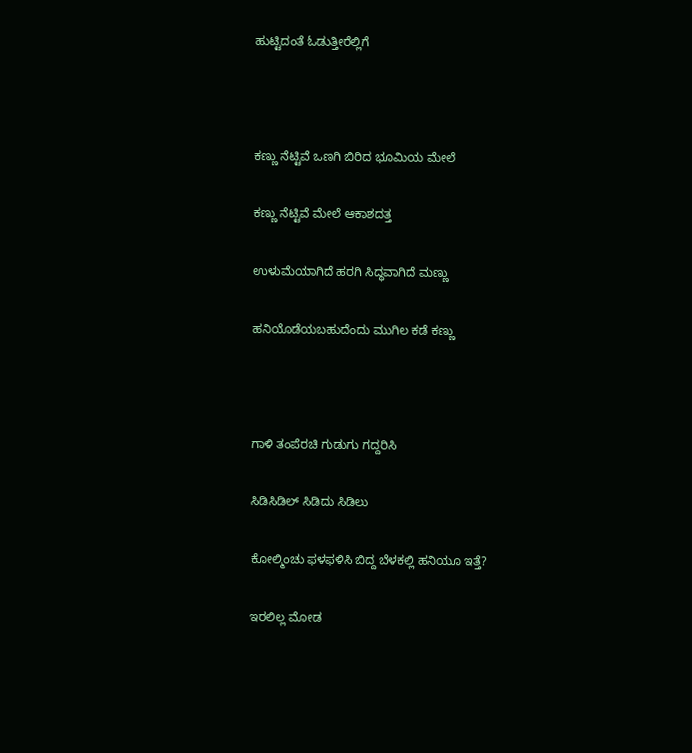ಹುಟ್ಟಿದಂತೆ ಓಡುತ್ತೀರೆಲ್ಲಿಗೆ



ಕಣ್ಣು ನೆಟ್ಟಿವೆ ಒಣಗಿ ಬಿರಿದ ಭೂಮಿಯ ಮೇಲೆ

ಕಣ್ಣು ನೆಟ್ಟಿವೆ ಮೇಲೆ ಆಕಾಶದತ್ತ

ಉಳುಮೆಯಾಗಿದೆ ಹರಗಿ ಸಿದ್ಧವಾಗಿದೆ ಮಣ್ಣು

ಹನಿಯೊಡೆಯಬಹುದೆಂದು ಮುಗಿಲ ಕಡೆ ಕಣ್ಣು



ಗಾಳಿ ತಂಪೆರಚಿ ಗುಡುಗು ಗದ್ದರಿಸಿ

ಸಿಡಿಸಿಡಿಲ್ ಸಿಡಿದು ಸಿಡಿಲು

ಕೋಲ್ಮಿಂಚು ಫಳಫಳಿಸಿ ಬಿದ್ದ ಬೆಳಕಲ್ಲಿ ಹನಿಯೂ ಇತ್ತೆ?

ಇರಲಿಲ್ಲ ಮೋಡ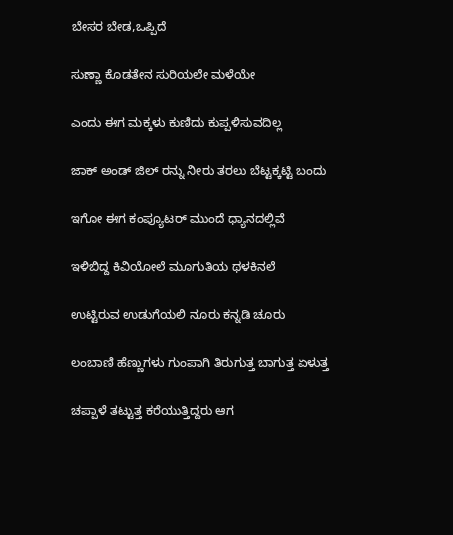ಬೇಸರ ಬೇಡ,ಒಪ್ಪಿದೆ

ಸುಣ್ಣಾ ಕೊಡತೇನ ಸುರಿಯಲೇ ಮಳೆಯೇ

ಎಂದು ಈಗ ಮಕ್ಕಳು ಕುಣಿದು ಕುಪ್ಪಳಿಸುವದಿಲ್ಲ

ಜಾಕ್ ಅಂಡ್ ಜಿಲ್ ರನ್ನು ನೀರು ತರಲು ಬೆಟ್ಟಕ್ಕಟ್ಟಿ ಬಂದು

ಇಗೋ ಈಗ ಕಂಪ್ಯೂಟರ್ ಮುಂದೆ ಧ್ಯಾನದಲ್ಲಿವೆ

ಇಳಿಬಿದ್ದ ಕಿವಿಯೋಲೆ ಮೂಗುತಿಯ ಥಳಕಿನಲೆ

ಉಟ್ಟಿರುವ ಉಡುಗೆಯಲಿ ನೂರು ಕನ್ನಡಿ ಚೂರು

ಲಂಬಾಣಿ ಹೆಣ್ಣುಗಳು ಗುಂಪಾಗಿ ತಿರುಗುತ್ತ ಬಾಗುತ್ತ ಏಳುತ್ತ

ಚಪ್ಪಾಳೆ ತಟ್ಟುತ್ತ ಕರೆಯುತ್ತಿದ್ದರು ಆಗ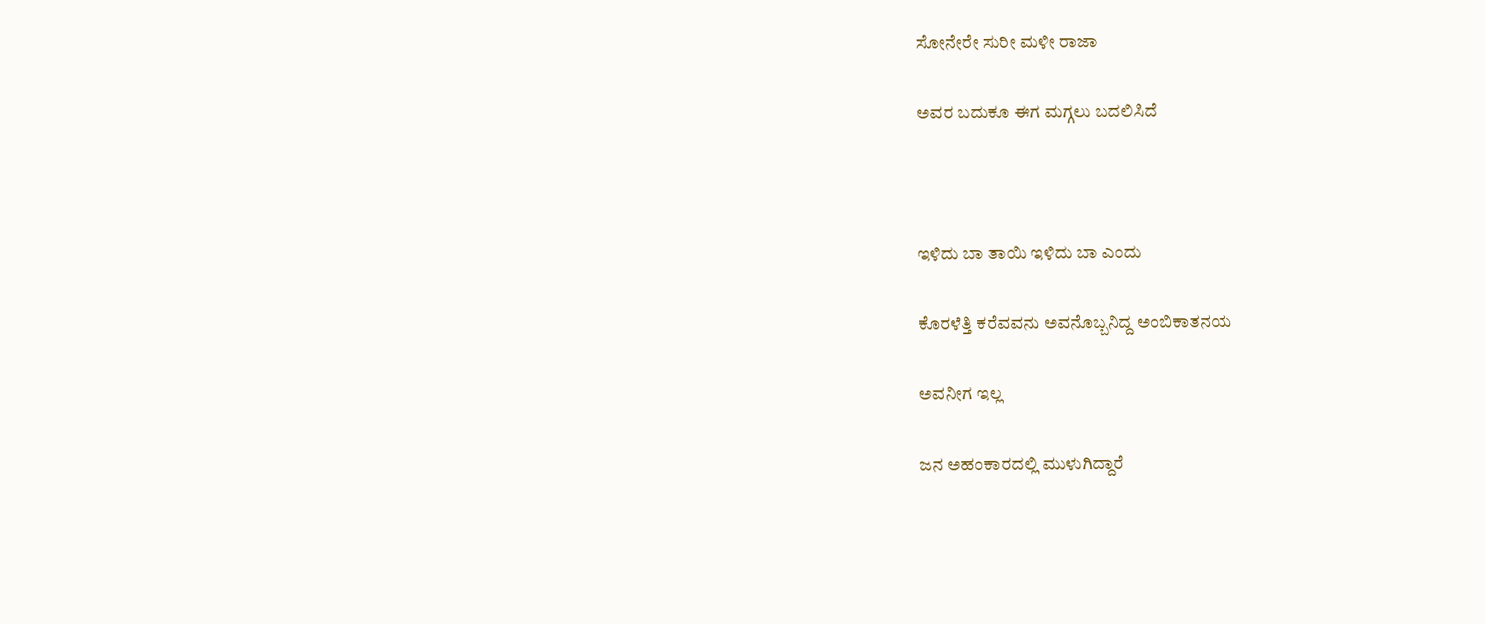ಸೋನೇರೇ ಸುರೀ ಮಳೀ ರಾಜಾ

ಅವರ ಬದುಕೂ ಈಗ ಮಗ್ಗಲು ಬದಲಿಸಿದೆ



ಇಳಿದು ಬಾ ತಾಯಿ ಇಳಿದು ಬಾ ಎಂದು

ಕೊರಳೆತ್ತಿ ಕರೆವವನು ಅವನೊಬ್ಬನಿದ್ದ ಅಂಬಿಕಾತನಯ

ಅವನೀಗ ಇಲ್ಲ

ಜನ ಅಹಂಕಾರದಲ್ಲಿ ಮುಳುಗಿದ್ದಾರೆ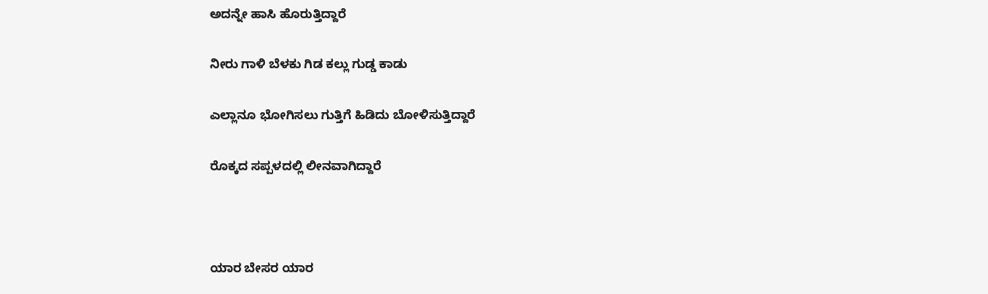ಅದನ್ನೇ ಹಾಸಿ ಹೊರುತ್ತಿದ್ದಾರೆ

ನೀರು ಗಾಳಿ ಬೆಳಕು ಗಿಡ ಕಲ್ಲು ಗುಡ್ಡ ಕಾಡು

ಎಲ್ಲಾನೂ ಭೋಗಿಸಲು ಗುತ್ತಿಗೆ ಹಿಡಿದು ಬೋಳಿಸುತ್ತಿದ್ದಾರೆ

ರೊಕ್ಕದ ಸಪ್ಪಳದಲ್ಲಿ ಲೀನವಾಗಿದ್ದಾರೆ



ಯಾರ ಬೇಸರ ಯಾರ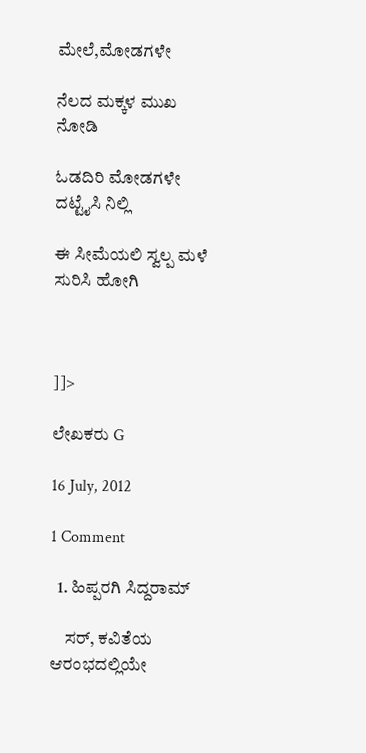ಮೇಲೆ,ಮೋಡಗಳೇ

ನೆಲದ ಮಕ್ಕಳ ಮುಖ ನೋಡಿ

ಓಡದಿರಿ ಮೋಡಗಳೇ ದಟ್ಟೈಸಿ ನಿಲ್ಲಿ

ಈ ಸೀಮೆಯಲಿ ಸ್ವಲ್ಪ ಮಳೆ ಸುರಿಸಿ ಹೋಗಿ



]]>

ಲೇಖಕರು G

16 July, 2012

1 Comment

  1. ಹಿಪ್ಪರಗಿ ಸಿದ್ದರಾಮ್

    ಸರ್, ಕವಿತೆಯ ಆರಂಭದಲ್ಲಿಯೇ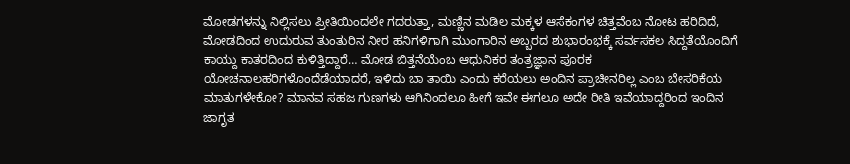ಮೋಡಗಳನ್ನು ನಿಲ್ಲಿಸಲು ಪ್ರೀತಿಯಿಂದಲೇ ಗದರುತ್ತಾ, ಮಣ್ಣಿನ ಮಡಿಲ ಮಕ್ಕಳ ಆಸೆಕಂಗಳ ಚಿತ್ತವೆಂಬ ನೋಟ ಹರಿದಿದೆ, ಮೋಡದಿಂದ ಉದುರುವ ತುಂತುರಿನ ನೀರ ಹನಿಗಳಿಗಾಗಿ ಮುಂಗಾರಿನ ಅಬ್ಬರದ ಶುಭಾರಂಭಕ್ಕೆ ಸರ್ವಸಕಲ ಸಿದ್ದತೆಯೊಂದಿಗೆ ಕಾಯ್ದು ಕಾತರದಿಂದ ಕುಳಿತ್ತಿದ್ದಾರೆ… ಮೋಡ ಬಿತ್ತನೆಯೆಂಬ ಆಧುನಿಕರ ತಂತ್ರಜ್ಞಾನ ಪೂರಕ ಯೋಚನಾಲಹರಿಗಳೊಂದೆಡೆಯಾದರೆ, ಇಳಿದು ಬಾ ತಾಯಿ ಎಂದು ಕರೆಯಲು ಅಂದಿನ ಪ್ರಾಚೀನರಿಲ್ಲ ಎಂಬ ಬೇಸರಿಕೆಯ ಮಾತುಗಳೇಕೋ? ಮಾನವ ಸಹಜ ಗುಣಗಳು ಆಗಿನಿಂದಲೂ ಹೀಗೆ ಇವೇ ಈಗಲೂ ಅದೇ ರೀತಿ ಇವೆಯಾದ್ದರಿಂದ ಇಂದಿನ ಜಾಗೃತ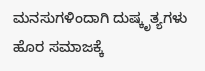ಮನಸುಗಳಿಂದಾಗಿ ದುಷ್ಕೃತ್ಯಗಳು ಹೊರ ಸಮಾಜಕ್ಕೆ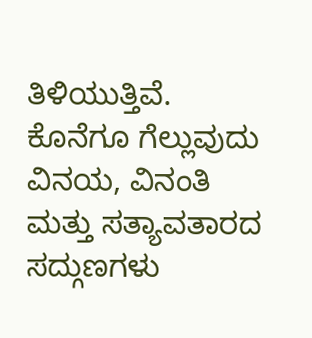ತಿಳಿಯುತ್ತಿವೆ. ಕೊನೆಗೂ ಗೆಲ್ಲುವುದು ವಿನಯ, ವಿನಂತಿ ಮತ್ತು ಸತ್ಯಾವತಾರದ ಸದ್ಗುಣಗಳು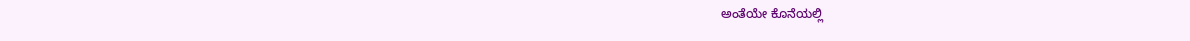ಅಂತೆಯೇ ಕೊನೆಯಲ್ಲಿ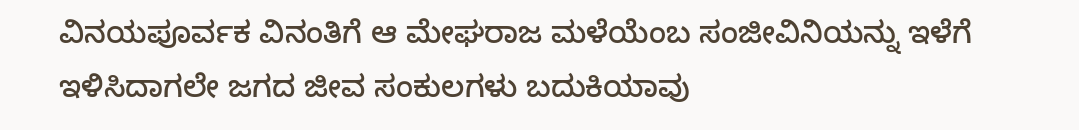ವಿನಯಪೂರ್ವಕ ವಿನಂತಿಗೆ ಆ ಮೇಘರಾಜ ಮಳೆಯೆಂಬ ಸಂಜೀವಿನಿಯನ್ನು ಇಳೆಗೆ ಇಳಿಸಿದಾಗಲೇ ಜಗದ ಜೀವ ಸಂಕುಲಗಳು ಬದುಕಿಯಾವು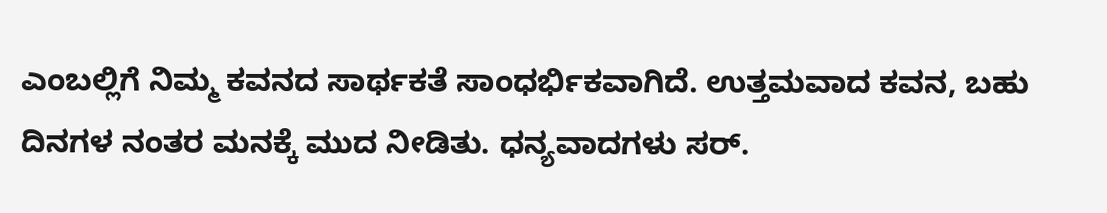ಎಂಬಲ್ಲಿಗೆ ನಿಮ್ಮ ಕವನದ ಸಾರ್ಥಕತೆ ಸಾಂಧರ್ಭಿಕವಾಗಿದೆ. ಉತ್ತಮವಾದ ಕವನ, ಬಹು ದಿನಗಳ ನಂತರ ಮನಕ್ಕೆ ಮುದ ನೀಡಿತು. ಧನ್ಯವಾದಗಳು ಸರ್.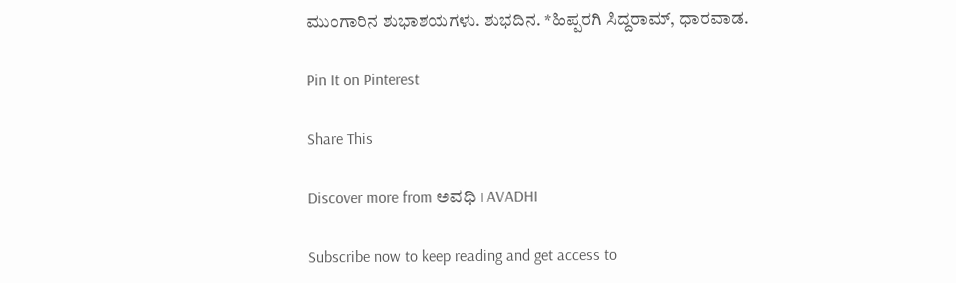ಮುಂಗಾರಿನ ಶುಭಾಶಯಗಳು. ಶುಭದಿನ. *ಹಿಪ್ಪರಗಿ ಸಿದ್ದರಾಮ್, ಧಾರವಾಡ.

Pin It on Pinterest

Share This

Discover more from ಅವಧಿ । AVADHI

Subscribe now to keep reading and get access to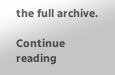the full archive.

Continue reading